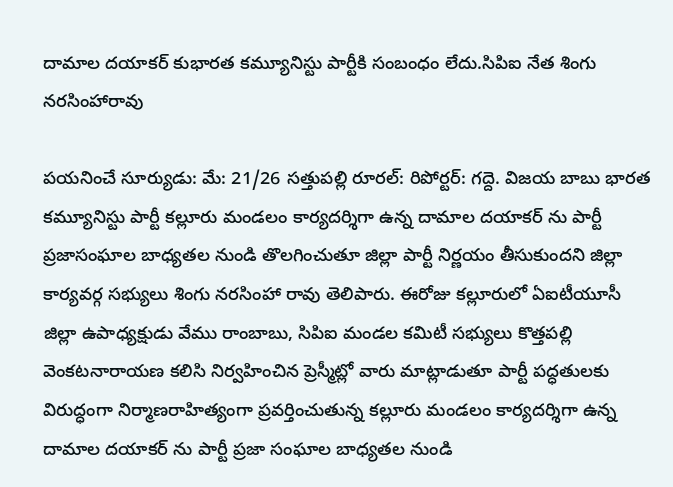దామాల దయాకర్ కుభారత కమ్యూనిస్టు పార్టీకి సంబంధం లేదు.సిపిఐ నేత శింగు నరసింహారావు

పయనించే సూర్యుడు: మే: 21/26 సత్తుపల్లి రూరల్: రిపోర్టర్: గద్దె. విజయ బాబు భారత కమ్యూనిస్టు పార్టీ కల్లూరు మండలం కార్యదర్శిగా ఉన్న దామాల దయాకర్ ను పార్టీ ప్రజాసంఘాల బాధ్యతల నుండి తొలగించుతూ జిల్లా పార్టీ నిర్ణయం తీసుకుందని జిల్లా కార్యవర్గ సభ్యులు శింగు నరసింహా రావు తెలిపారు. ఈరోజు కల్లూరులో ఏఐటీయూసీ జిల్లా ఉపాధ్యక్షుడు వేము రాంబాబు, సిపిఐ మండల కమిటీ సభ్యులు కొత్తపల్లి వెంకటనారాయణ కలిసి నిర్వహించిన ప్రెస్మీట్లో వారు మాట్లాడుతూ పార్టీ పద్ధతులకు విరుద్ధంగా నిర్మాణరాహిత్యంగా ప్రవర్తించుతున్న కల్లూరు మండలం కార్యదర్శిగా ఉన్న దామాల దయాకర్ ను పార్టీ ప్రజా సంఘాల బాధ్యతల నుండి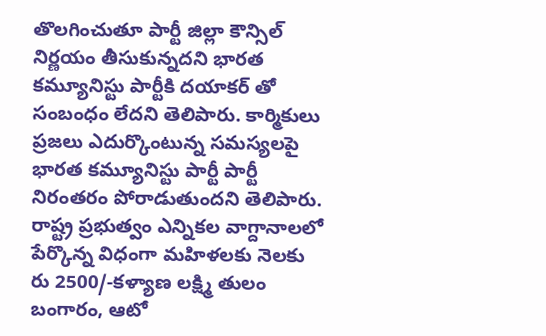తొలగించుతూ పార్టీ జిల్లా కౌన్సిల్ నిర్ణయం తీసుకున్నదని భారత కమ్యూనిస్టు పార్టీకి దయాకర్ తో సంబంధం లేదని తెలిపారు. కార్మికులు ప్రజలు ఎదుర్కొంటున్న సమస్యలపై భారత కమ్యూనిస్టు పార్టీ పార్టీ నిరంతరం పోరాడుతుందని తెలిపారు. రాష్ట్ర ప్రభుత్వం ఎన్నికల వాగ్దానాలలో పేర్కొన్న విధంగా మహిళలకు నెలకు రు 2500/-కళ్యాణ లక్ష్మి తులం బంగారం, ఆటో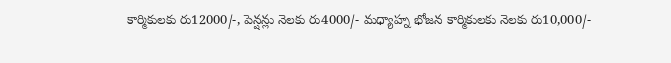కార్మికులకు రు12000/-, పెన్షన్లు నెలకు రు4000/- మధ్యాహ్న భోజన కార్మికులకు నెలకు రు10,000/-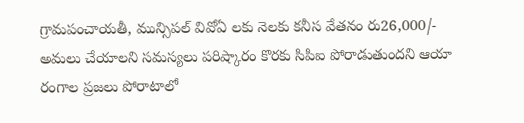గ్రామపంచాయతీ, మున్సిపల్ వివోఏ లకు నెలకు కనీస వేతనం రు26,000/- అమలు చేయాలని సమస్యలు పరిష్కారం కొరకు సిపిఐ పోరాడుతుందని ఆయా రంగాల ప్రజలు పోరాటాలో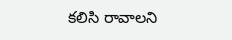కలిసి రావాలని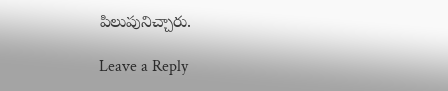పిలుపునిచ్చారు.

Leave a Reply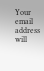Your email address will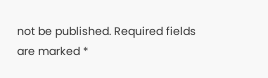not be published. Required fields are marked *